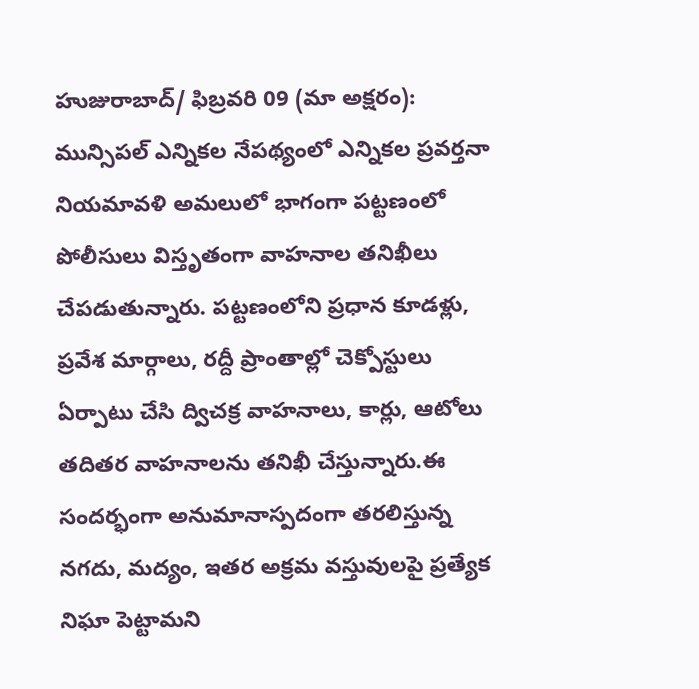హుజురాబాద్/ ఫిబ్రవరి 09 (మా అక్షరం): మున్సిపల్ ఎన్నికల నేపథ్యంలో ఎన్నికల ప్రవర్తనా నియమావళి అమలులో భాగంగా పట్టణంలో పోలీసులు విస్తృతంగా వాహనాల తనిఖీలు చేపడుతున్నారు. పట్టణంలోని ప్రధాన కూడళ్లు, ప్రవేశ మార్గాలు, రద్దీ ప్రాంతాల్లో చెక్పోస్టులు ఏర్పాటు చేసి ద్విచక్ర వాహనాలు, కార్లు, ఆటోలు తదితర వాహనాలను తనిఖీ చేస్తున్నారు.ఈ సందర్భంగా అనుమానాస్పదంగా తరలిస్తున్న నగదు, మద్యం, ఇతర అక్రమ వస్తువులపై ప్రత్యేక నిఘా పెట్టామని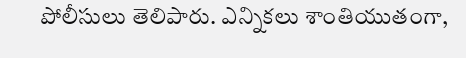పోలీసులు తెలిపారు. ఎన్నికలు శాంతియుతంగా,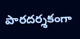పారదర్శకంగా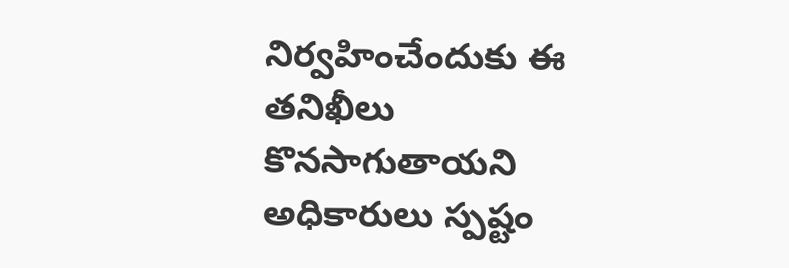నిర్వహించేందుకు ఈ తనిఖీలు కొనసాగుతాయని అధికారులు స్పష్టం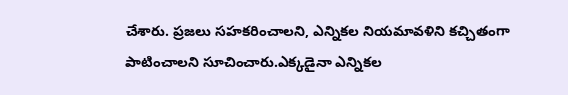చేశారు. ప్రజలు సహకరించాలని, ఎన్నికల నియమావళిని కచ్చితంగా పాటించాలని సూచించారు.ఎక్కడైనా ఎన్నికల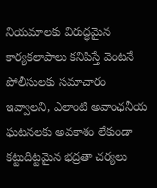నియమాలకు విరుద్ధమైన కార్యకలాపాలు కనిపిస్తే వెంటనే పోలీసులకు సమాచారం ఇవ్వాలని, ఎలాంటి అవాంఛనీయ ఘటనలకు అవకాశం లేకుండా కట్టుదిట్టమైన భద్రతా చర్యలు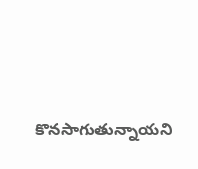కొనసాగుతున్నాయని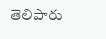తెలిపారు